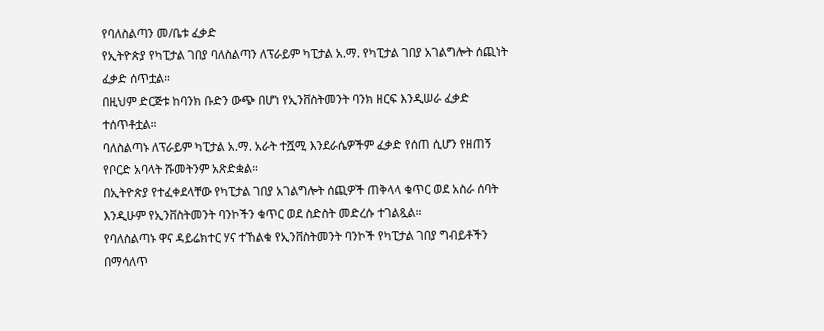የባለስልጣን መ/ቤቱ ፈቃድ
የኢትዮጵያ የካፒታል ገበያ ባለስልጣን ለፕራይም ካፒታል አ.ማ. የካፒታል ገበያ አገልግሎት ሰጪነት ፈቃድ ሰጥቷል።
በዚህም ድርጅቱ ከባንክ ቡድን ውጭ በሆነ የኢንቨስትመንት ባንክ ዘርፍ እንዲሠራ ፈቃድ ተሰጥቶቷል።
ባለስልጣኑ ለፕራይም ካፒታል አ.ማ. አራት ተሿሚ እንደራሴዎችም ፈቃድ የሰጠ ሲሆን የዘጠኝ የቦርድ አባላት ሹመትንም አጽድቋል።
በኢትዮጵያ የተፈቀደላቸው የካፒታል ገበያ አገልግሎት ሰጪዎች ጠቅላላ ቁጥር ወደ አስራ ሰባት እንዲሁም የኢንቨስትመንት ባንኮችን ቁጥር ወደ ስድስት መድረሱ ተገልጿል።
የባለስልጣኑ ዋና ዳይሬክተር ሃና ተኸልቁ የኢንቨስትመንት ባንኮች የካፒታል ገበያ ግብይቶችን በማሳለጥ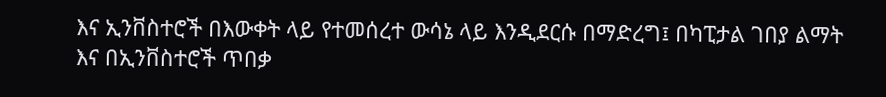እና ኢንቨስተሮች በእውቀት ላይ የተመሰረተ ውሳኔ ላይ እንዲደርሱ በማድረግ፤ በካፒታል ገበያ ልማት እና በኢንቨስተሮች ጥበቃ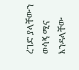ረገድ ያላቸውን ወሳኝ ሚና እንዳላቸው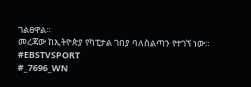ገልፀዋል።
መረጃው ከኢትዮጵያ የካፒታል ገበያ ባለስልጣን የተገኘ ነው።
#EBSTVSPORT
#_7696_WN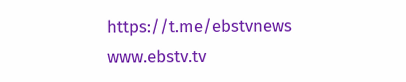https://t.me/ebstvnews
www.ebstv.tv